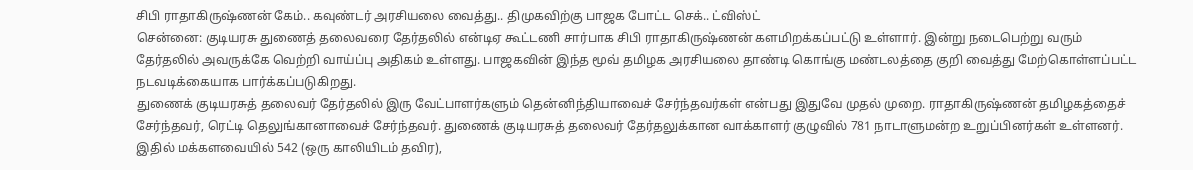சிபி ராதாகிருஷ்ணன் கேம்.. கவுண்டர் அரசியலை வைத்து.. திமுகவிற்கு பாஜக போட்ட செக்.. ட்விஸ்ட்
சென்னை: குடியரசு துணைத் தலைவரை தேர்தலில் என்டிஏ கூட்டணி சார்பாக சிபி ராதாகிருஷ்ணன் களமிறக்கப்பட்டு உள்ளார். இன்று நடைபெற்று வரும் தேர்தலில் அவருக்கே வெற்றி வாய்ப்பு அதிகம் உள்ளது. பாஜகவின் இந்த மூவ் தமிழக அரசியலை தாண்டி கொங்கு மண்டலத்தை குறி வைத்து மேற்கொள்ளப்பட்ட நடவடிக்கையாக பார்க்கப்படுகிறது.
துணைக் குடியரசுத் தலைவர் தேர்தலில் இரு வேட்பாளர்களும் தென்னிந்தியாவைச் சேர்ந்தவர்கள் என்பது இதுவே முதல் முறை. ராதாகிருஷ்ணன் தமிழகத்தைச் சேர்ந்தவர், ரெட்டி தெலுங்கானாவைச் சேர்ந்தவர். துணைக் குடியரசுத் தலைவர் தேர்தலுக்கான வாக்காளர் குழுவில் 781 நாடாளுமன்ற உறுப்பினர்கள் உள்ளனர். இதில் மக்களவையில் 542 (ஒரு காலியிடம் தவிர),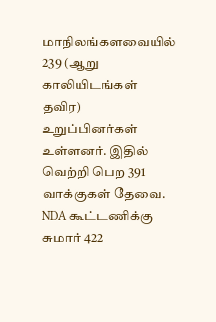மாநிலங்களவையில் 239 (ஆறு காலியிடங்கள் தவிர) உறுப்பினர்கள் உள்ளனர். இதில் வெற்றி பெற 391 வாக்குகள் தேவை. NDA கூட்டணிக்கு சுமார் 422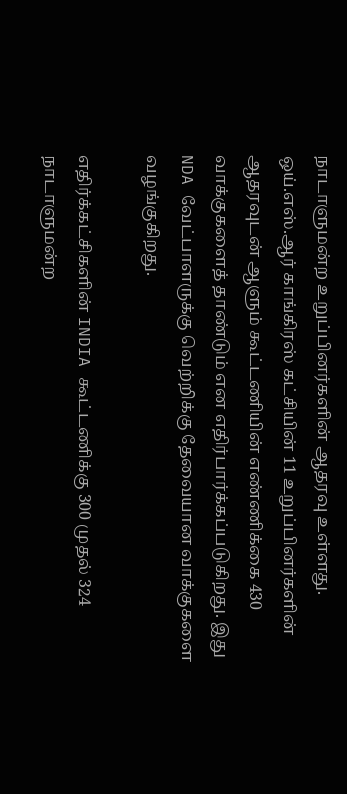நாடாளுமன்ற உறுப்பினர்களின் ஆதரவு உள்ளது. ஒய்.எஸ்.ஆர் காங்கிரஸ் கட்சியின் 11 உறுப்பினர்களின் ஆதரவுடன் ஆளும் கூட்டணியின் எண்ணிக்கை 430 வாக்குகளைத் தாண்டும் என எதிர்பார்க்கப்படுகிறது. இது NDA வேட்பாளருக்கு வெற்றிக்கு தேவையான வாக்குகளை வழங்குகிறது.

எதிர்க்கட்சிகளின் INDIA கூட்டணிக்கு 300 முதல் 324 நாடாளுமன்ற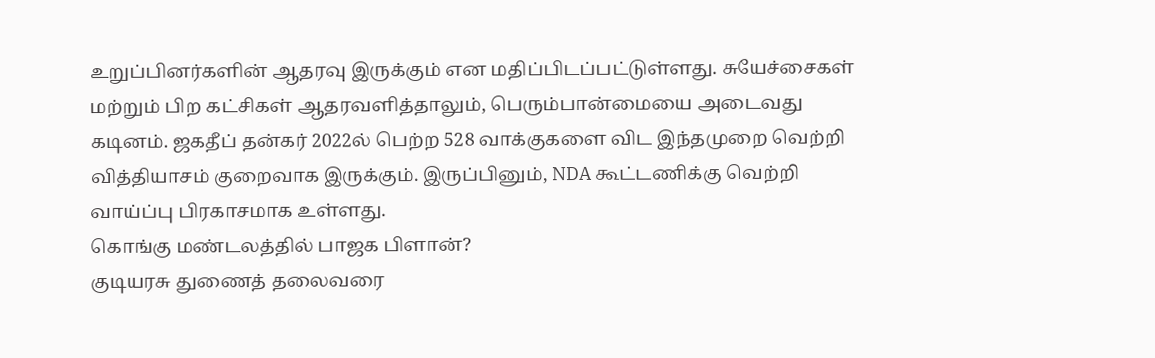உறுப்பினர்களின் ஆதரவு இருக்கும் என மதிப்பிடப்பட்டுள்ளது. சுயேச்சைகள் மற்றும் பிற கட்சிகள் ஆதரவளித்தாலும், பெரும்பான்மையை அடைவது கடினம். ஜகதீப் தன்கர் 2022ல் பெற்ற 528 வாக்குகளை விட இந்தமுறை வெற்றி வித்தியாசம் குறைவாக இருக்கும். இருப்பினும், NDA கூட்டணிக்கு வெற்றி வாய்ப்பு பிரகாசமாக உள்ளது.
கொங்கு மண்டலத்தில் பாஜக பிளான்?
குடியரசு துணைத் தலைவரை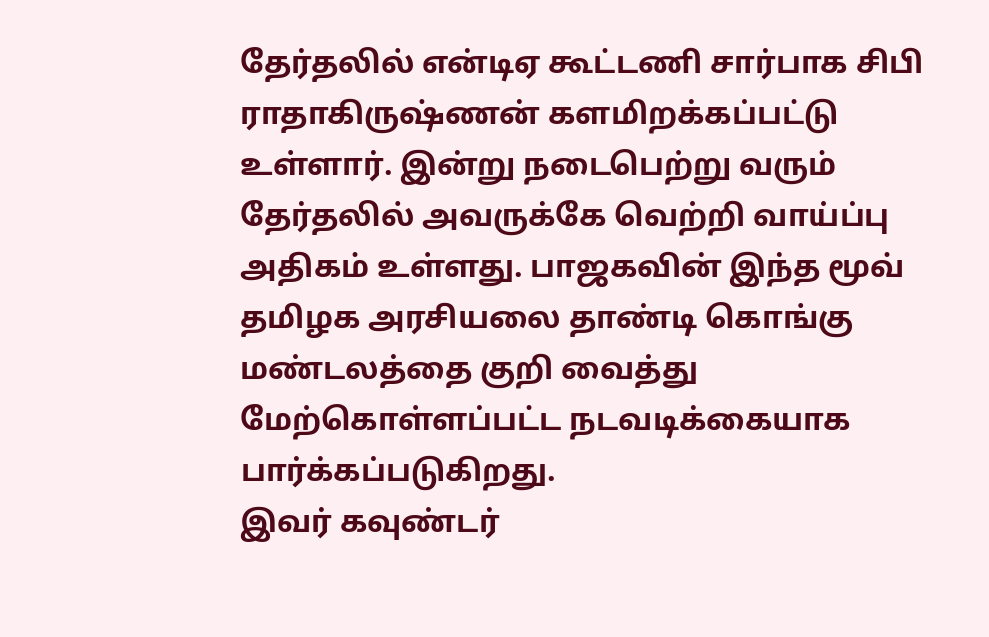தேர்தலில் என்டிஏ கூட்டணி சார்பாக சிபி ராதாகிருஷ்ணன் களமிறக்கப்பட்டு உள்ளார். இன்று நடைபெற்று வரும் தேர்தலில் அவருக்கே வெற்றி வாய்ப்பு அதிகம் உள்ளது. பாஜகவின் இந்த மூவ் தமிழக அரசியலை தாண்டி கொங்கு மண்டலத்தை குறி வைத்து மேற்கொள்ளப்பட்ட நடவடிக்கையாக பார்க்கப்படுகிறது.
இவர் கவுண்டர்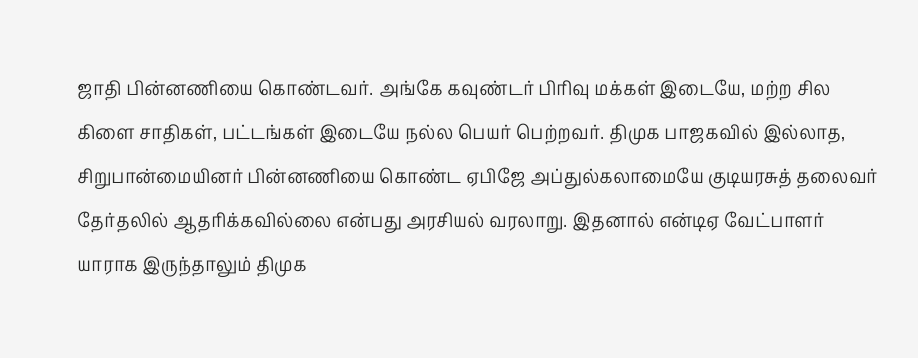ஜாதி பின்னணியை கொண்டவர். அங்கே கவுண்டர் பிரிவு மக்கள் இடையே, மற்ற சில கிளை சாதிகள், பட்டங்கள் இடையே நல்ல பெயர் பெற்றவர். திமுக பாஜகவில் இல்லாத, சிறுபான்மையினர் பின்னணியை கொண்ட ஏபிஜே அப்துல்கலாமையே குடியரசுத் தலைவர் தேர்தலில் ஆதரிக்கவில்லை என்பது அரசியல் வரலாறு. இதனால் என்டிஏ வேட்பாளர் யாராக இருந்தாலும் திமுக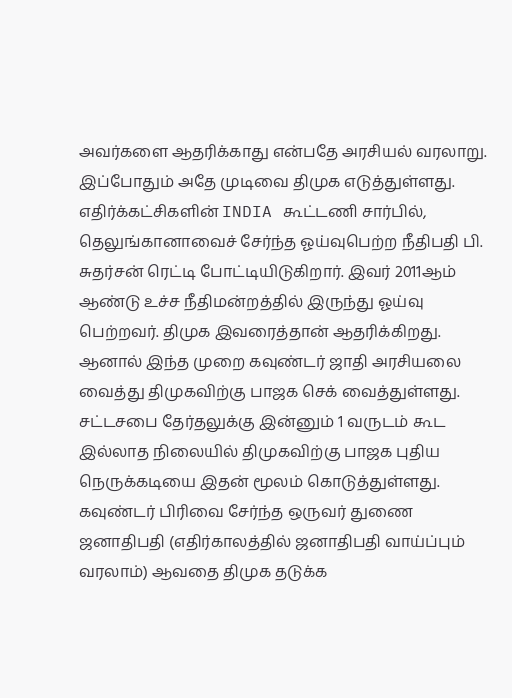அவர்களை ஆதரிக்காது என்பதே அரசியல் வரலாறு. இப்போதும் அதே முடிவை திமுக எடுத்துள்ளது. எதிர்க்கட்சிகளின் INDIA கூட்டணி சார்பில், தெலுங்கானாவைச் சேர்ந்த ஓய்வுபெற்ற நீதிபதி பி. சுதர்சன் ரெட்டி போட்டியிடுகிறார். இவர் 2011ஆம் ஆண்டு உச்ச நீதிமன்றத்தில் இருந்து ஓய்வு பெற்றவர். திமுக இவரைத்தான் ஆதரிக்கிறது.
ஆனால் இந்த முறை கவுண்டர் ஜாதி அரசியலை வைத்து திமுகவிற்கு பாஜக செக் வைத்துள்ளது. சட்டசபை தேர்தலுக்கு இன்னும் 1 வருடம் கூட இல்லாத நிலையில் திமுகவிற்கு பாஜக புதிய நெருக்கடியை இதன் மூலம் கொடுத்துள்ளது. கவுண்டர் பிரிவை சேர்ந்த ஒருவர் துணை ஜனாதிபதி (எதிர்காலத்தில் ஜனாதிபதி வாய்ப்பும் வரலாம்) ஆவதை திமுக தடுக்க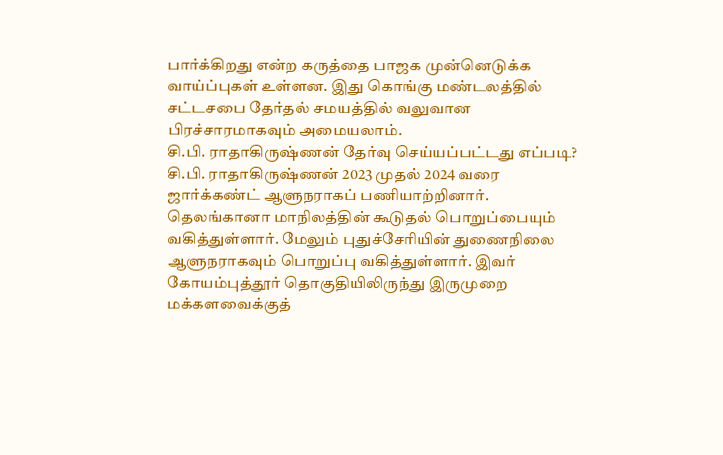பார்க்கிறது என்ற கருத்தை பாஜக முன்னெடுக்க வாய்ப்புகள் உள்ளன. இது கொங்கு மண்டலத்தில் சட்டசபை தேர்தல் சமயத்தில் வலுவான பிரச்சாரமாகவும் அமையலாம்.
சி.பி. ராதாகிருஷ்ணன் தேர்வு செய்யப்பட்டது எப்படி?
சி.பி. ராதாகிருஷ்ணன் 2023 முதல் 2024 வரை ஜார்க்கண்ட் ஆளுநராகப் பணியாற்றினார். தெலங்கானா மாநிலத்தின் கூடுதல் பொறுப்பையும் வகித்துள்ளார். மேலும் புதுச்சேரியின் துணைநிலை ஆளுநராகவும் பொறுப்பு வகித்துள்ளார். இவர் கோயம்புத்தூர் தொகுதியிலிருந்து இருமுறை மக்களவைக்குத்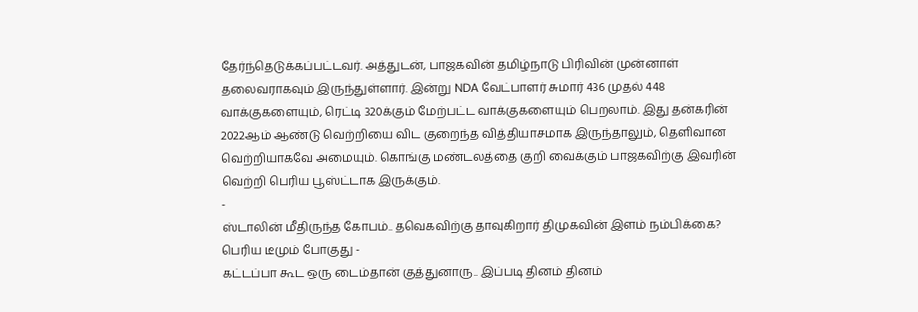தேர்ந்தெடுக்கப்பட்டவர். அத்துடன், பாஜகவின் தமிழ்நாடு பிரிவின் முன்னாள் தலைவராகவும் இருந்துள்ளார். இன்று NDA வேட்பாளர் சுமார் 436 முதல் 448 வாக்குகளையும், ரெட்டி 320க்கும் மேற்பட்ட வாக்குகளையும் பெறலாம். இது தன்கரின் 2022ஆம் ஆண்டு வெற்றியை விட குறைந்த வித்தியாசமாக இருந்தாலும், தெளிவான வெற்றியாகவே அமையும். கொங்கு மண்டலத்தை குறி வைக்கும் பாஜகவிற்கு இவரின் வெற்றி பெரிய பூஸ்ட்டாக இருக்கும்.
-
ஸ்டாலின் மீதிருந்த கோபம்.. தவெகவிற்கு தாவுகிறார் திமுகவின் இளம் நம்பிக்கை? பெரிய டீமும் போகுது -
கட்டப்பா கூட ஒரு டைம்தான் குத்துனாரு.. இப்படி தினம் தினம்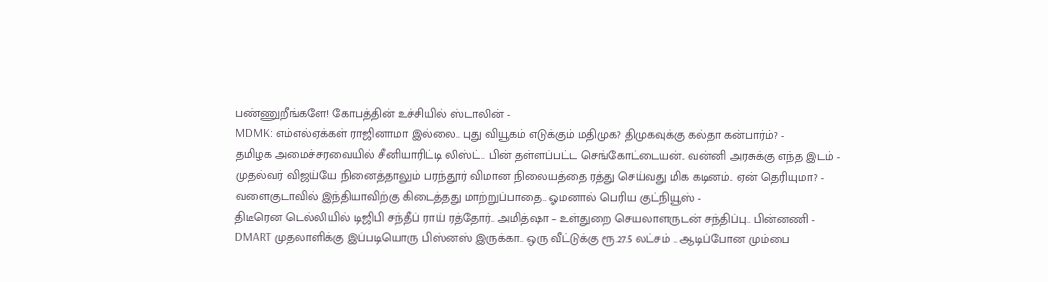பண்ணுறீங்களே! கோபத்தின் உச்சியில் ஸ்டாலின் -
MDMK: எம்எல்ஏக்கள் ராஜினாமா இல்லை.. புது வியூகம் எடுக்கும் மதிமுக? திமுகவுக்கு கல்தா கன்பார்ம்? -
தமிழக அமைச்சரவையில் சீனியாரிட்டி லிஸ்ட்.. பின் தள்ளப்பட்ட செங்கோட்டையன்.. வன்னி அரசுக்கு எந்த இடம் -
முதல்வர் விஜய்யே நினைத்தாலும் பரந்தூர் விமான நிலையத்தை ரத்து செய்வது மிக கடினம்.. ஏன் தெரியுமா? -
வளைகுடாவில் இந்தியாவிற்கு கிடைத்தது மாற்றுப்பாதை.. ஓமனால் பெரிய குட்நியூஸ் -
திடீரென டெல்லியில் டிஜிபி சந்தீப் ராய் ரத்தோர்.. அமித்ஷா – உள்துறை செயலாளருடன் சந்திப்பு.. பின்னணி -
DMART முதலாளிக்கு இப்படியொரு பிஸ்னஸ் இருக்கா.. ஒரு வீட்டுக்கு ரூ.27.5 லட்சம் .. ஆடிப்போன மும்பை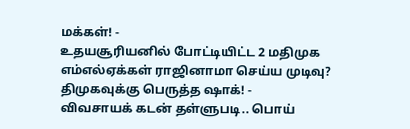மக்கள்! -
உதயசூரியனில் போட்டியிட்ட 2 மதிமுக எம்எல்ஏக்கள் ராஜினாமா செய்ய முடிவு? திமுகவுக்கு பெருத்த ஷாக்! -
விவசாயக் கடன் தள்ளுபடி.. பொய்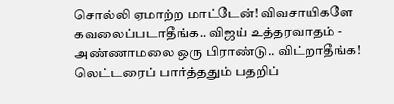சொல்லி ஏமாற்ற மாட்டேன்! விவசாயிகளே கவலைப்படாதீங்க.. விஜய் உத்தரவாதம் -
அண்ணாமலை ஒரு பிராண்டு.. விட்றாதீங்க! லெட்டரைப் பார்த்ததும் பதறிப்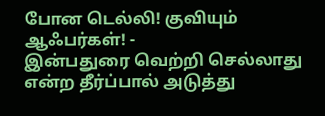போன டெல்லி! குவியும் ஆஃபர்கள்! -
இன்பதுரை வெற்றி செல்லாது என்ற தீர்ப்பால் அடுத்து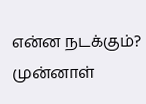என்ன நடக்கும்? முன்னாள்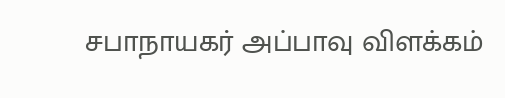சபாநாயகர் அப்பாவு விளக்கம்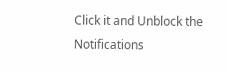Click it and Unblock the Notifications